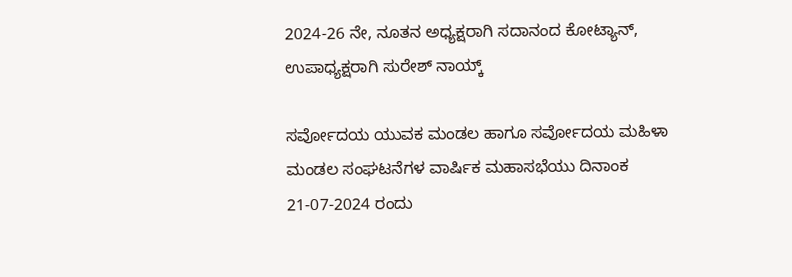2024-26 ನೇ, ನೂತನ ಅಧ್ಯಕ್ಷರಾಗಿ ಸದಾನಂದ ಕೋಟ್ಯಾನ್, ಉಪಾಧ್ಯಕ್ಷರಾಗಿ ಸುರೇಶ್ ನಾಯ್ಕ್

ಸರ್ವೋದಯ ಯುವಕ ಮಂಡಲ ಹಾಗೂ ಸರ್ವೋದಯ ಮಹಿಳಾ ಮಂಡಲ ಸಂಘಟನೆಗಳ ವಾರ್ಷಿಕ ಮಹಾಸಭೆಯು ದಿನಾಂಕ 21-07-2024 ರಂದು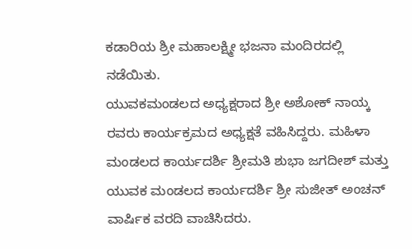ಕಡಾರಿಯ ಶ್ರೀ ಮಹಾಲಕ್ಷ್ಮೀ ಭಜನಾ ಮಂದಿರದಲ್ಲಿ ನಡೆಯಿತು.
ಯುವಕಮಂಡಲದ ಅಧ್ಯಕ್ಷರಾದ ಶ್ರೀ ಅಶೋಕ್ ನಾಯ್ಕ ರವರು ಕಾರ್ಯಕ್ರಮದ ಅಧ್ಯಕ್ಷತೆ ವಹಿಸಿದ್ದರು. ಮಹಿಳಾ ಮಂಡಲದ ಕಾರ್ಯದರ್ಶಿ ಶ್ರೀಮತಿ ಶುಭಾ ಜಗದೀಶ್ ಮತ್ತು ಯುವಕ ಮಂಡಲದ ಕಾರ್ಯದರ್ಶಿ ಶ್ರೀ ಸುಜೀತ್ ಅಂಚನ್ ವಾರ್ಷಿಕ ವರದಿ ವಾಚಿಸಿದರು.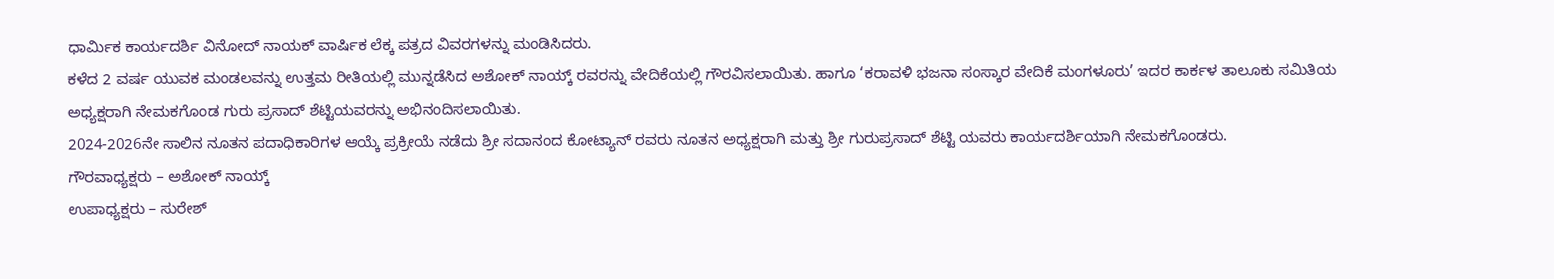ಧಾರ್ಮಿಕ ಕಾರ್ಯದರ್ಶಿ ವಿನೋದ್ ನಾಯಕ್ ವಾರ್ಷಿಕ ಲೆಕ್ಕ ಪತ್ರದ ವಿವರಗಳನ್ನು ಮಂಡಿಸಿದರು.
ಕಳೆದ 2 ವರ್ಷ ಯುವಕ ಮಂಡಲವನ್ನು ಉತ್ತಮ ರೀತಿಯಲ್ಲಿ ಮುನ್ನಡೆಸಿದ ಅಶೋಕ್ ನಾಯ್ಕ್ ರವರನ್ನು ವೇದಿಕೆಯಲ್ಲಿ ಗೌರವಿಸಲಾಯಿತು. ಹಾಗೂ ‘ಕರಾವಳಿ ಭಜನಾ ಸಂಸ್ಕಾರ ವೇದಿಕೆ ಮಂಗಳೂರು’ ಇದರ ಕಾರ್ಕಳ ತಾಲೂಕು ಸಮಿತಿಯ ಅಧ್ಯಕ್ಷರಾಗಿ ನೇಮಕಗೊಂಡ ಗುರು ಪ್ರಸಾದ್ ಶೆಟ್ಟಿಯವರನ್ನು ಅಭಿನಂದಿಸಲಾಯಿತು.
2024-2026ನೇ ಸಾಲಿನ ನೂತನ ಪದಾಧಿಕಾರಿಗಳ ಆಯ್ಕೆ ಪ್ರಕ್ರೀಯೆ ನಡೆದು ಶ್ರೀ ಸದಾನಂದ ಕೋಟ್ಯಾನ್ ರವರು ನೂತನ ಅಧ್ಯಕ್ಷರಾಗಿ ಮತ್ತು ಶ್ರೀ ಗುರುಪ್ರಸಾದ್ ಶೆಟ್ಟಿ ಯವರು ಕಾರ್ಯದರ್ಶಿಯಾಗಿ ನೇಮಕಗೊಂಡರು.
ಗೌರವಾಧ್ಯಕ್ಷರು – ಅಶೋಕ್ ನಾಯ್ಕ್
ಉಪಾಧ್ಯಕ್ಷರು – ಸುರೇಶ್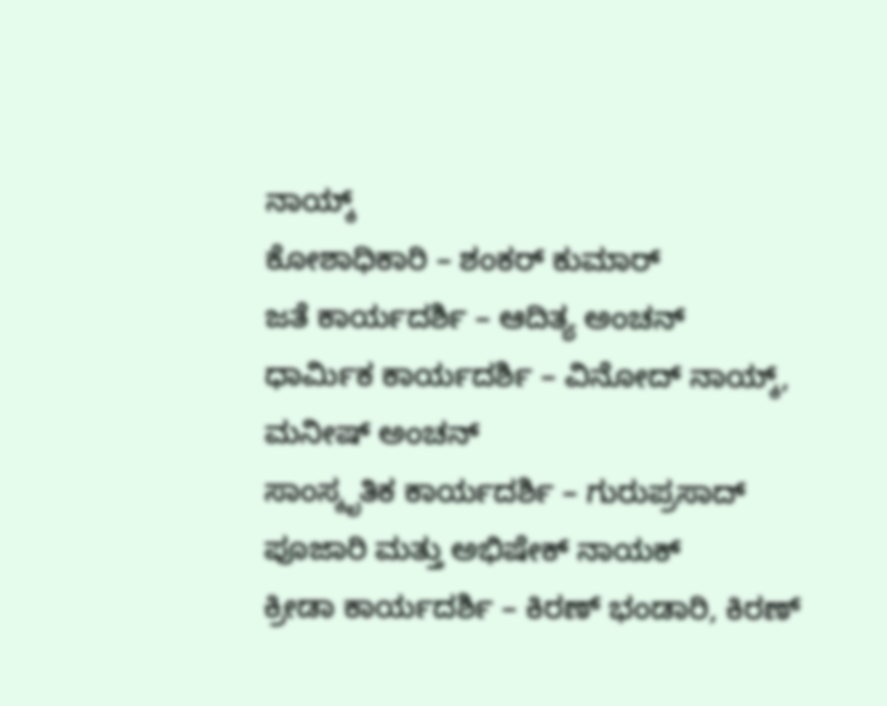ನಾಯ್ಕ್
ಕೋಶಾಧಿಕಾರಿ – ಶಂಕರ್ ಕುಮಾರ್
ಜತೆ ಕಾರ್ಯದರ್ಶಿ – ಆದಿತ್ಯ ಅಂಚನ್
ಧಾರ್ಮಿಕ ಕಾರ್ಯದರ್ಶಿ – ವಿನೋದ್ ನಾಯ್ಕ್, ಮನೀಷ್ ಅಂಚನ್
ಸಾಂಸ್ಕೃತಿಕ ಕಾರ್ಯದರ್ಶಿ – ಗುರುಪ್ರಸಾದ್ ಪೂಜಾರಿ ಮತ್ತು ಅಭಿಷೇಕ್ ನಾಯಕ್
ಕ್ರೀಡಾ ಕಾರ್ಯದರ್ಶಿ – ಕಿರಣ್ ಭಂಡಾರಿ, ಕಿರಣ್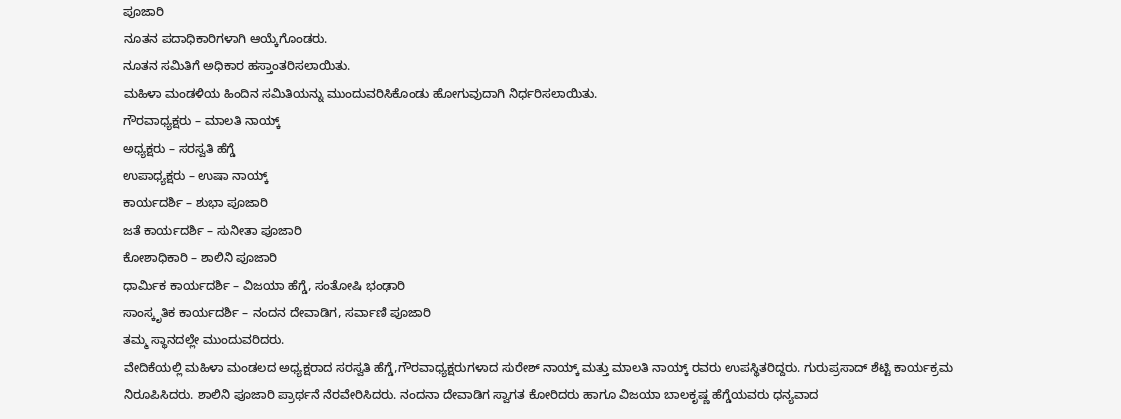ಪೂಜಾರಿ
ನೂತನ ಪದಾಧಿಕಾರಿಗಳಾಗಿ ಆಯ್ಕೆಗೊಂಡರು.
ನೂತನ ಸಮಿತಿಗೆ ಅಧಿಕಾರ ಹಸ್ತಾಂತರಿಸಲಾಯಿತು.
ಮಹಿಳಾ ಮಂಡಳಿಯ ಹಿಂದಿನ ಸಮಿತಿಯನ್ನು ಮುಂದುವರಿಸಿಕೊಂಡು ಹೋಗುವುದಾಗಿ ನಿರ್ಧರಿಸಲಾಯಿತು.
ಗೌರವಾಧ್ಯಕ್ಷರು – ಮಾಲತಿ ನಾಯ್ಕ್
ಅಧ್ಯಕ್ಷರು – ಸರಸ್ವತಿ ಹೆಗ್ಡೆ
ಉಪಾಧ್ಯಕ್ಷರು – ಉಷಾ ನಾಯ್ಕ್
ಕಾರ್ಯದರ್ಶಿ – ಶುಭಾ ಪೂಜಾರಿ
ಜತೆ ಕಾರ್ಯದರ್ಶಿ – ಸುನೀತಾ ಪೂಜಾರಿ
ಕೋಶಾಧಿಕಾರಿ – ಶಾಲಿನಿ ಪೂಜಾರಿ
ಧಾರ್ಮಿಕ ಕಾರ್ಯದರ್ಶಿ – ವಿಜಯಾ ಹೆಗ್ಡೆ, ಸಂತೋಷಿ ಭಂಢಾರಿ
ಸಾಂಸ್ಕೃತಿಕ ಕಾರ್ಯದರ್ಶಿ – ನಂದನ ದೇವಾಡಿಗ, ಸರ್ವಾಣಿ ಪೂಜಾರಿ
ತಮ್ಮ ಸ್ಥಾನದಲ್ಲೇ ಮುಂದುವರಿದರು.
ವೇದಿಕೆಯಲ್ಲಿ ಮಹಿಳಾ ಮಂಡಲದ ಅಧ್ಯಕ್ಷರಾದ ಸರಸ್ವತಿ ಹೆಗ್ಡೆ,ಗೌರವಾಧ್ಯಕ್ಷರುಗಳಾದ ಸುರೇಶ್ ನಾಯ್ಕ್ ಮತ್ತು ಮಾಲತಿ ನಾಯ್ಕ್ ರವರು ಉಪಸ್ಥಿತರಿದ್ದರು. ಗುರುಪ್ರಸಾದ್ ಶೆಟ್ಟಿ ಕಾರ್ಯಕ್ರಮ ನಿರೂಪಿಸಿದರು. ಶಾಲಿನಿ ಪೂಜಾರಿ ಪ್ರಾರ್ಥನೆ ನೆರವೇರಿಸಿದರು. ನಂದನಾ ದೇವಾಡಿಗ ಸ್ವಾಗತ ಕೋರಿದರು ಹಾಗೂ ವಿಜಯಾ ಬಾಲಕೃಷ್ಣ ಹೆಗ್ಡೆಯವರು ಧನ್ಯವಾದ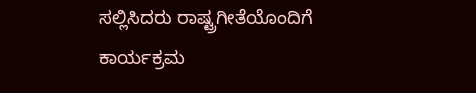ಸಲ್ಲಿಸಿದರು ರಾಷ್ಟ್ರಗೀತೆಯೊಂದಿಗೆ ಕಾರ್ಯಕ್ರಮ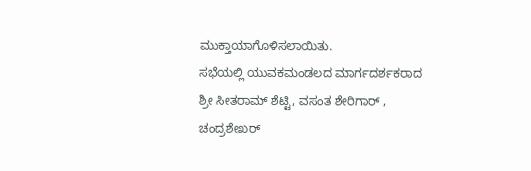ಮುಕ್ತಾಯಾಗೊಳಿಸಲಾಯಿತು.
ಸಭೆಯಲ್ಲಿ ಯುವಕಮಂಡಲದ ಮಾರ್ಗದರ್ಶಕರಾದ ಶ್ರೀ ಸೀತರಾಮ್ ಶೆಟ್ಟಿ, ವಸಂತ ಶೇರಿಗಾರ್ , ಚಂದ್ರಶೇಖರ್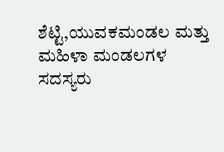ಶೆಟ್ಟಿ,ಯುವಕಮಂಡಲ ಮತ್ತು ಮಹಿಳಾ ಮಂಡಲಗಳ ಸದಸ್ಯರು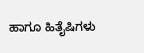ಹಾಗೂ ಹಿತೈಷಿಗಳು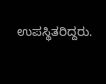ಉಪಸ್ಥಿತರಿದ್ದರು.